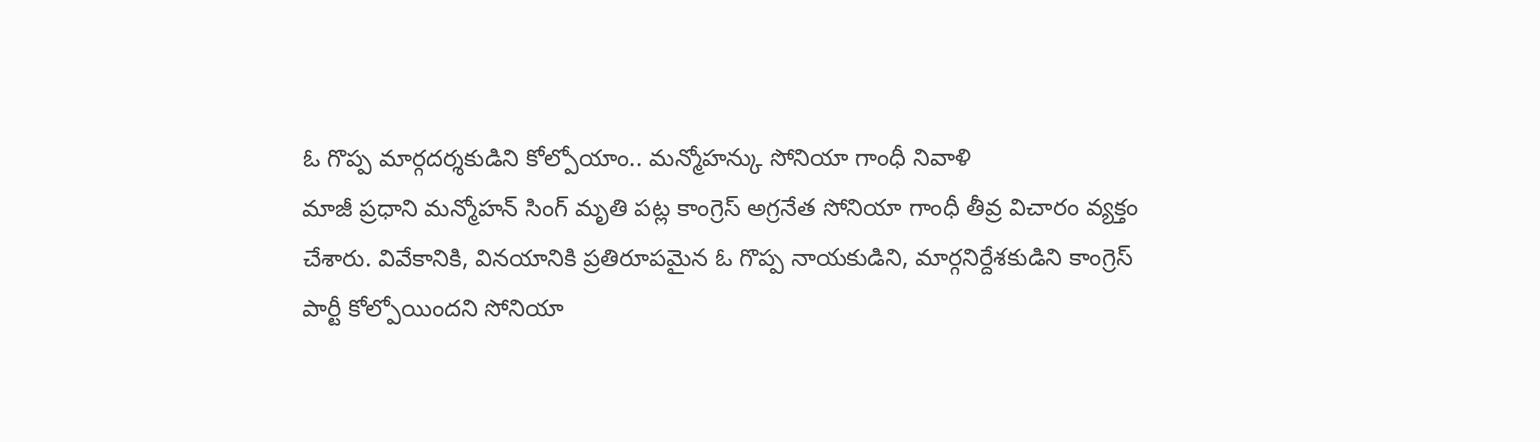ఓ గొప్ప మార్గదర్శకుడిని కోల్పోయాం.. మన్మోహన్కు సోనియా గాంధీ నివాళి
మాజీ ప్రధాని మన్మోహన్ సింగ్ మృతి పట్ల కాంగ్రెస్ అగ్రనేత సోనియా గాంధీ తీవ్ర విచారం వ్యక్తం చేశారు. వివేకానికి, వినయానికి ప్రతిరూపమైన ఓ గొప్ప నాయకుడిని, మార్గనిర్దేశకుడిని కాంగ్రెస్ పార్టీ కోల్పోయిందని సోనియా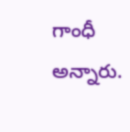గాంధీ అన్నారు.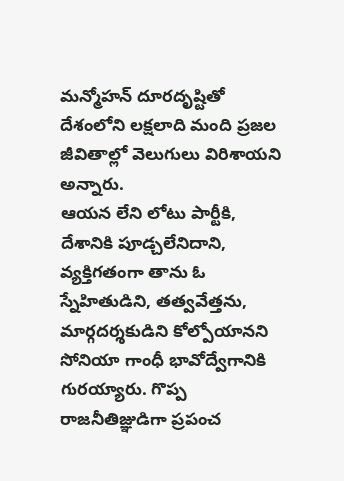మన్మోహన్ దూరదృష్టితో దేశంలోని లక్షలాది మంది ప్రజల జీవితాల్లో వెలుగులు విరిశాయని అన్నారు.
ఆయన లేని లోటు పార్టీకి, దేశానికి పూడ్చలేనిదాని, వ్యక్తిగతంగా తాను ఓ స్నేహితుడిని, తత్వవేత్తను, మార్గదర్శకుడిని కోల్పోయానని సోనియా గాంధీ భావోద్వేగానికి గురయ్యారు. గొప్ప రాజనీతిజ్ఞుడిగా ప్రపంచ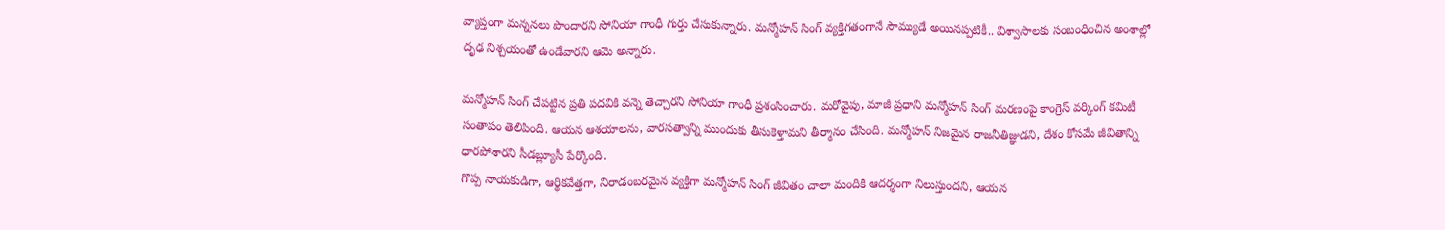వ్యాప్తంగా మన్ననలు పొందారని సోనియా గాంధీ గుర్తు చేసుకున్నారు. మన్మోహన్ సింగ్ వ్యక్తిగతంగానే సౌమ్యుడే అయినప్పటికీ.. విశ్వాసాలకు సంబంధించిన అంశాల్లో దృఢ నిశ్చయంతో ఉండేవారని ఆమె అన్నారు.

మన్మోహన్ సింగ్ చేపట్టిన ప్రతి పదవికి వన్నె తెచ్చారని సోనియా గాంధీ ప్రశంసించారు. మరోవైపు, మాజీ ప్రధాని మన్మోహన్ సింగ్ మరణంపై కాంగ్రెస్ వర్కింగ్ కమిటీ సంతాపం తెలిపింది. ఆయన ఆశయాలను, వారసత్వాన్ని ముందుకు తీసుకెళ్తామని తీర్మానం చేసింది. మన్మోహన్ నిజమైన రాజనీతిజ్ఞుడని, దేశం కోసమే జీవితాన్ని ధారపోశారని సీడబ్ల్యూసీ పేర్కొంది.
గొప్ప నాయకుడిగా, ఆర్థికవేత్తగా, నిరాడంబరమైన వ్యక్తిగా మన్మోహన్ సింగ్ జీవితం చాలా మందికి ఆదర్శంగా నిలుస్తుందని, ఆయన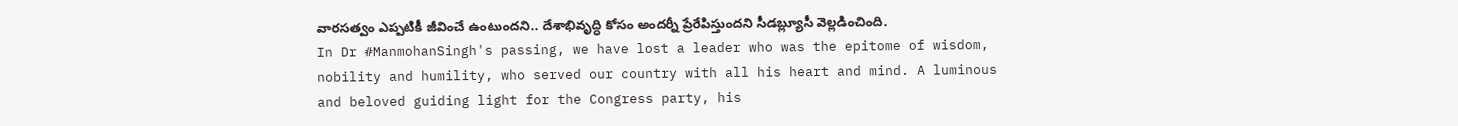వారసత్వం ఎప్పటికీ జీవించే ఉంటుందని.. దేశాభివృద్ధి కోసం అందర్నీ ప్రేరేపిస్తుందని సీడబ్ల్యూసీ వెల్లడించింది.
In Dr #ManmohanSingh's passing, we have lost a leader who was the epitome of wisdom, nobility and humility, who served our country with all his heart and mind. A luminous and beloved guiding light for the Congress party, his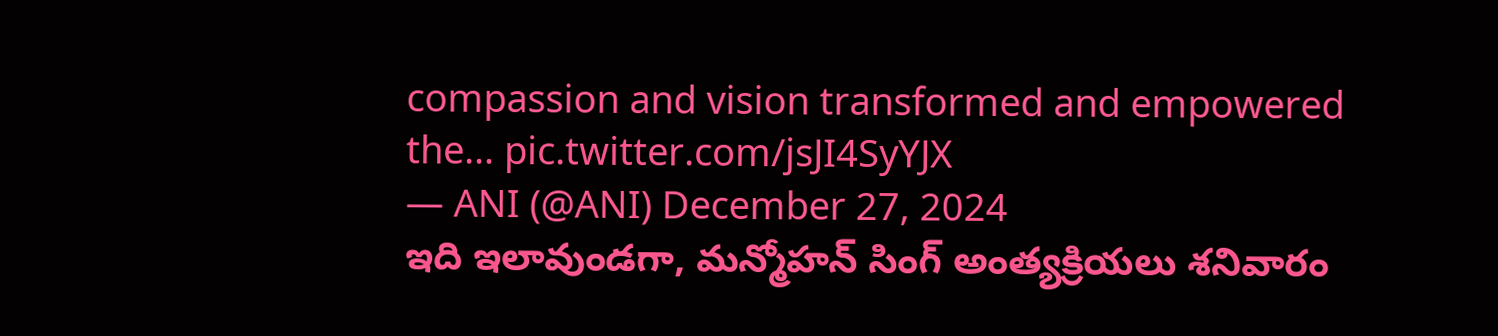compassion and vision transformed and empowered the… pic.twitter.com/jsJI4SyYJX
— ANI (@ANI) December 27, 2024
ఇది ఇలావుండగా, మన్మోహన్ సింగ్ అంత్యక్రియలు శనివారం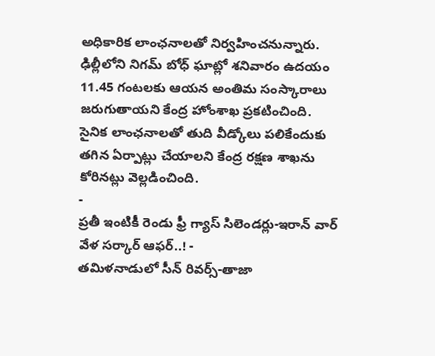అధికారిక లాంఛనాలతో నిర్వహించనున్నారు. ఢిల్లీలోని నిగమ్ బోధ్ ఘాట్లో శనివారం ఉదయం 11.45 గంటలకు ఆయన అంతిమ సంస్కారాలు జరుగుతాయని కేంద్ర హోంశాఖ ప్రకటించింది. సైనిక లాంఛనాలతో తుది వీడ్కోలు పలికేందుకు తగిన ఏర్పాట్లు చేయాలని కేంద్ర రక్షణ శాఖను కోరినట్లు వెల్లడించింది.
-
ప్రతీ ఇంటికీ రెండు ఫ్రీ గ్యాస్ సిలెండర్లు-ఇరాన్ వార్ వేళ సర్కార్ ఆఫర్..! -
తమిళనాడులో సీన్ రివర్స్-తాజా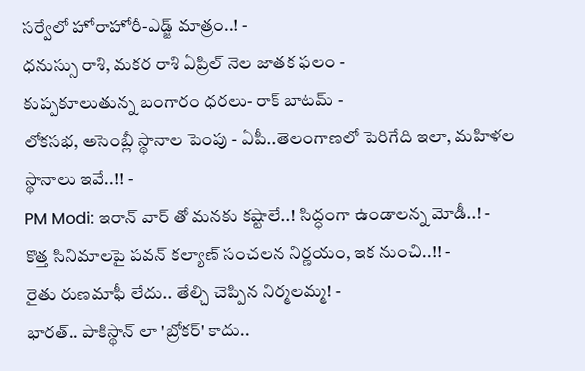సర్వేలో హోరాహోరీ-ఎడ్జ్ మాత్రం..! -
ధనుస్సు రాశి, మకర రాశి ఏప్రిల్ నెల జాతక ఫలం -
కుప్పకూలుతున్న బంగారం ధరలు- రాక్ బాటమ్ -
లోకసభ, అసెంబ్లీ స్థానాల పెంపు - ఏపీ..తెలంగాణలో పెరిగేది ఇలా, మహిళల స్థానాలు ఇవే..!! -
PM Modi: ఇరాన్ వార్ తో మనకు కష్టాలే..! సిద్ధంగా ఉండాలన్న మోడీ..! -
కొత్త సినిమాలపై పవన్ కల్యాణ్ సంచలన నిర్ణయం, ఇక నుంచి..!! -
రైతు రుణమాఫీ లేదు.. తేల్చి చెప్పిన నిర్మలమ్మ! -
భారత్.. పాకిస్థాన్ లా 'బ్రోకర్' కాదు..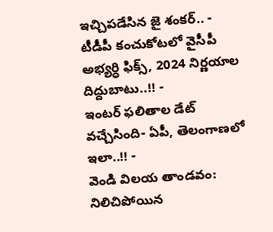ఇచ్చిపడేసిన జై శంకర్.. -
టీడీపీ కంచుకోటలో వైసీపీ అభ్యర్ధి ఫిక్స్, 2024 నిర్ణయాల దిద్దుబాటు..!! -
ఇంటర్ ఫలితాల డేట్ వచ్చేసింది- ఏపీ, తెలంగాణలో ఇలా..!! -
వెండి విలయ తాండవం: నిలిచిపోయిన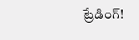ట్రేడింగ్!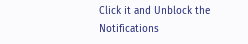Click it and Unblock the Notifications